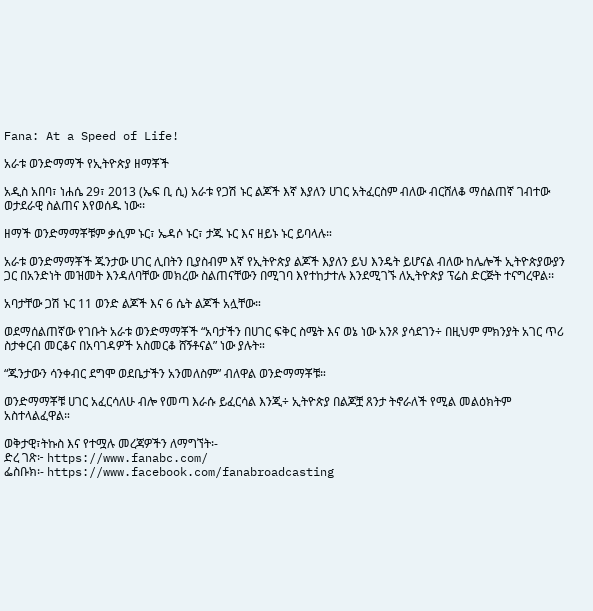Fana: At a Speed of Life!

አራቱ ወንድማማች የኢትዮጵያ ዘማቾች

አዲስ አበባ፣ ነሐሴ 29፣ 2013 (ኤፍ ቢ ሲ) አራቱ የጋሽ ኑር ልጆች እኛ እያለን ሀገር አትፈርስም ብለው ብርሸለቆ ማሰልጠኛ ገብተው ወታደራዊ ስልጠና እየወሰዱ ነው፡፡

ዘማች ወንድማማቾቹም ቃሲም ኑር፣ ኤዳሶ ኑር፣ ታጁ ኑር እና ዘይኑ ኑር ይባላሉ።

አራቱ ወንድማማቾች ጁንታው ሀገር ሊበትን ቢያስብም እኛ የኢትዮጵያ ልጆች እያለን ይህ እንዴት ይሆናል ብለው ከሌሎች ኢትዮጵያውያን ጋር በአንድነት መዝመት እንዳለባቸው መክረው ስልጠናቸውን በሚገባ እየተከታተሉ እንደሚገኙ ለኢትዮጵያ ፕሬስ ድርጅት ተናግረዋል፡፡

አባታቸው ጋሽ ኑር 11 ወንድ ልጆች እና 6 ሴት ልጆች አሏቸው።

ወደማሰልጠኛው የገቡት አራቱ ወንድማማቾች “አባታችን በሀገር ፍቅር ስሜት እና ወኔ ነው አንጾ ያሳደገን÷ በዚህም ምክንያት አገር ጥሪ ስታቀርብ መርቆና በአባገዳዎች አስመርቆ ሸኝቶናል” ነው ያሉት።

“ጁንታውን ሳንቀብር ደግሞ ወደቤታችን አንመለስም” ብለዋል ወንድማማቾቹ።

ወንድማማቾቹ ሀገር አፈርሳለሁ ብሎ የመጣ እራሱ ይፈርሳል እንጂ÷ ኢትዮጵያ በልጆቿ ጸንታ ትኖራለች የሚል መልዕክትም አስተላልፈዋል።

ወቅታዊ፣ትኩስ እና የተሟሉ መረጃዎችን ለማግኘት፡-
ድረ ገጽ፦ https://www.fanabc.com/
ፌስቡክ፡- https://www.facebook.com/fanabroadcasting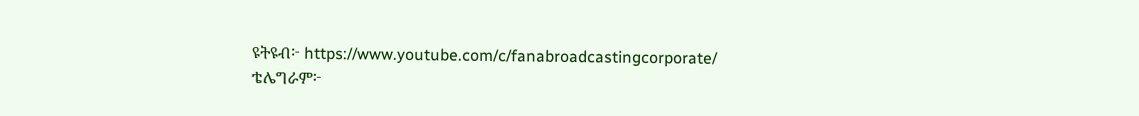ዩትዩብ፦ https://www.youtube.com/c/fanabroadcastingcorporate/
ቴሌግራም፦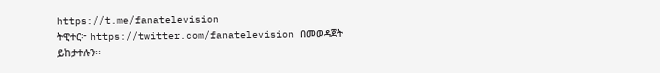https://t.me/fanatelevision
ትዊተር፦ https://twitter.com/fanatelevision በመወዳጀት ይከታተሉን፡፡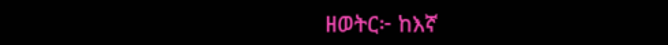ዘወትር፦ ከእኛ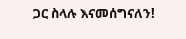ጋር ስላሉ እናመሰግናለን!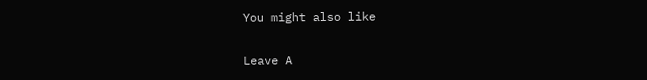You might also like

Leave A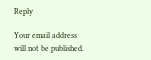Reply

Your email address will not be published.